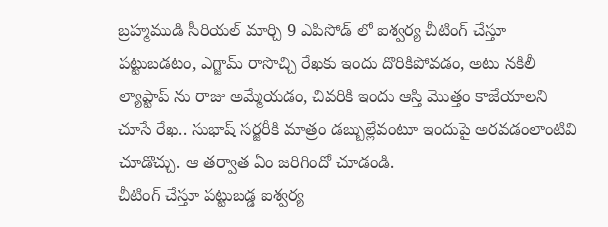బ్రహ్మముడి సీరియల్ మార్చి 9 ఎపిసోడ్ లో ఐశ్వర్య చీటింగ్ చేస్తూ పట్టుబడటం, ఎగ్జామ్ రాసొచ్చి రేఖకు ఇందు దొరికిపోవడం, అటు నకిలీ ల్యాప్టాప్ ను రాజు అమ్మేయడం, చివరికి ఇందు ఆస్తి మొత్తం కాజేయాలని చూసే రేఖ.. సుభాష్ సర్జరీకి మాత్రం డబ్బుల్లేవంటూ ఇందుపై అరవడంలాంటివి చూడొచ్చు. ఆ తర్వాత ఏం జరిగిందో చూడండి.
చీటింగ్ చేస్తూ పట్టుబడ్డ ఐశ్వర్య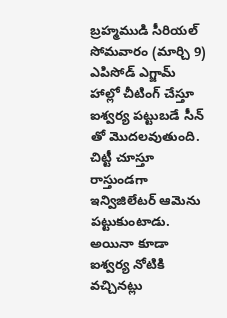బ్రహ్మముడి సీరియల్ సోమవారం (మార్చి 9) ఎపిసోడ్ ఎగ్జామ్ హాల్లో చీటింగ్ చేస్తూ ఐశ్వర్య పట్టుబడే సీన్ తో మొదలవుతుంది. చిట్టీ చూస్తూ రాస్తుండగా ఇన్విజిలేటర్ ఆమెను పట్టుకుంటాడు. అయినా కూడా ఐశ్వర్య నోటికి వచ్చినట్లు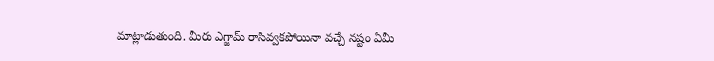మాట్లాడుతుంది. మీరు ఎగ్జామ్ రాసివ్వకపోయినా వచ్చే నష్టం ఏమీ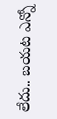లేదు.. బయట ఎన్నో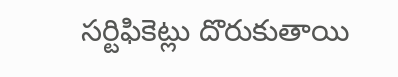సర్టిఫికెట్లు దొరుకుతాయి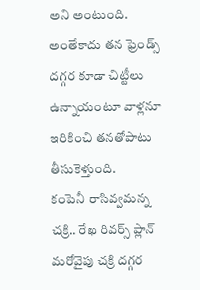అని అంటుంది. అంతేకాదు తన ఫ్రెండ్స్ దగ్గర కూడా చిట్టీలు ఉన్నాయంటూ వాళ్లనూ ఇరికించి తనతోపాటు తీసుకెళ్తుంది.
కంపెనీ రాసివ్వమన్న చక్రి.. రేఖ రివర్స్ ప్లాన్
మరోవైపు చక్రి దగ్గర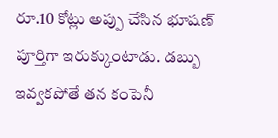రూ.10 కోట్లు అప్పు చేసిన భూషణ్ పూర్తిగా ఇరుక్కుంటాడు. డబ్బు ఇవ్వకపోతే తన కంపెనీ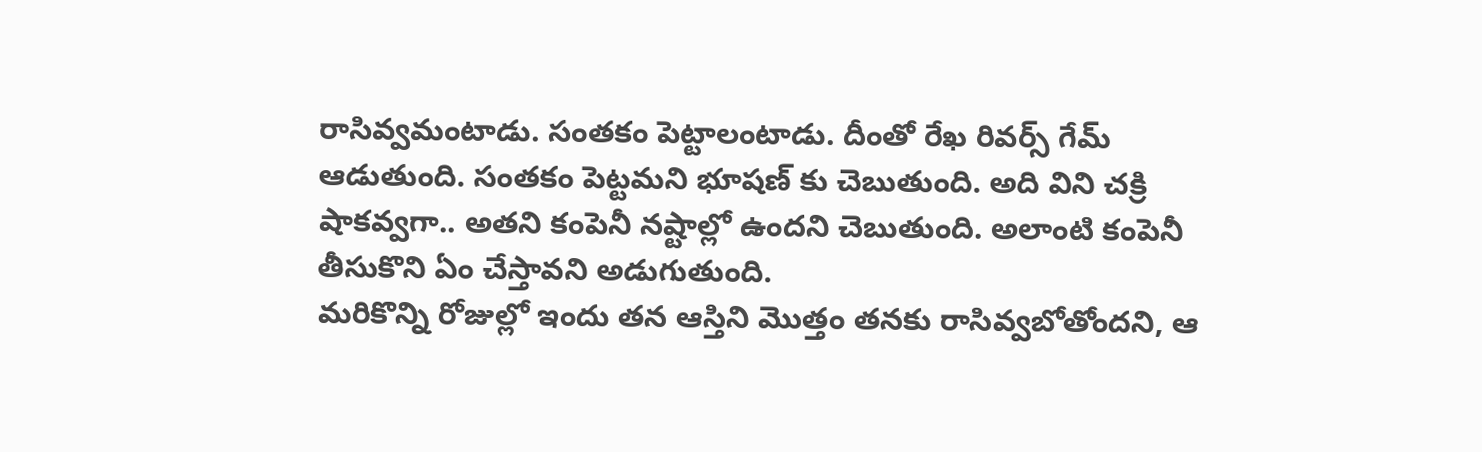రాసివ్వమంటాడు. సంతకం పెట్టాలంటాడు. దీంతో రేఖ రివర్స్ గేమ్ ఆడుతుంది. సంతకం పెట్టమని భూషణ్ కు చెబుతుంది. అది విని చక్రి షాకవ్వగా.. అతని కంపెనీ నష్టాల్లో ఉందని చెబుతుంది. అలాంటి కంపెనీ తీసుకొని ఏం చేస్తావని అడుగుతుంది.
మరికొన్ని రోజుల్లో ఇందు తన ఆస్తిని మొత్తం తనకు రాసివ్వబోతోందని, ఆ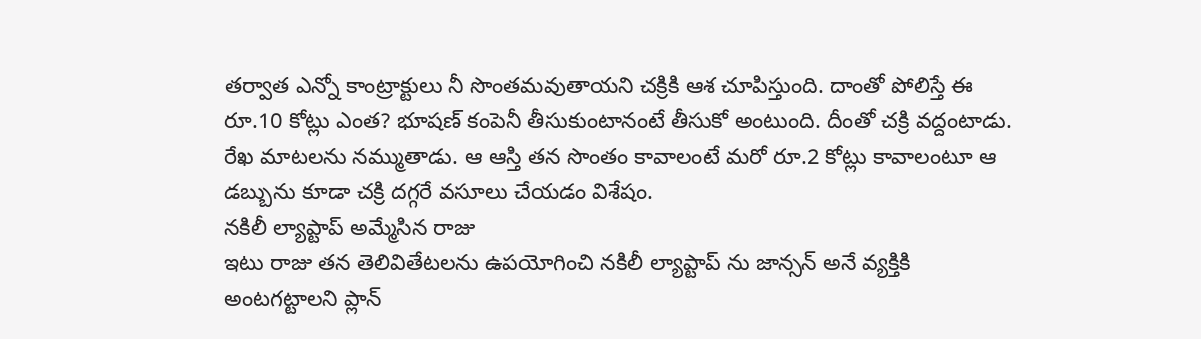తర్వాత ఎన్నో కాంట్రాక్టులు నీ సొంతమవుతాయని చక్రికి ఆశ చూపిస్తుంది. దాంతో పోలిస్తే ఈ రూ.10 కోట్లు ఎంత? భూషణ్ కంపెనీ తీసుకుంటానంటే తీసుకో అంటుంది. దీంతో చక్రి వద్దంటాడు. రేఖ మాటలను నమ్ముతాడు. ఆ ఆస్తి తన సొంతం కావాలంటే మరో రూ.2 కోట్లు కావాలంటూ ఆ డబ్బును కూడా చక్రి దగ్గరే వసూలు చేయడం విశేషం.
నకిలీ ల్యాప్టాప్ అమ్మేసిన రాజు
ఇటు రాజు తన తెలివితేటలను ఉపయోగించి నకిలీ ల్యాప్టాప్ ను జాన్సన్ అనే వ్యక్తికి అంటగట్టాలని ప్లాన్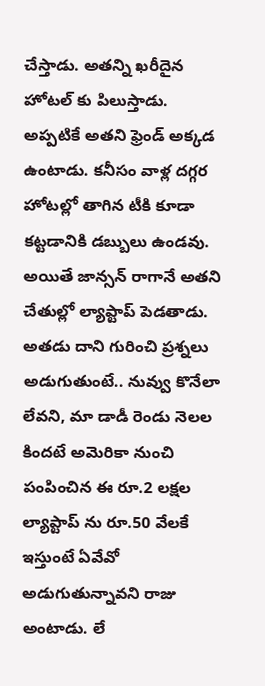చేస్తాడు. అతన్ని ఖరీదైన హోటల్ కు పిలుస్తాడు. అప్పటికే అతని ఫ్రెండ్ అక్కడ ఉంటాడు. కనీసం వాళ్ల దగ్గర హోటల్లో తాగిన టీకి కూడా కట్టడానికి డబ్బులు ఉండవు. అయితే జాన్సన్ రాగానే అతని చేతుల్లో ల్యాప్టాప్ పెడతాడు. అతడు దాని గురించి ప్రశ్నలు అడుగుతుంటే.. నువ్వు కొనేలా లేవని, మా డాడీ రెండు నెలల కిందటే అమెరికా నుంచి పంపించిన ఈ రూ.2 లక్షల ల్యాప్టాప్ ను రూ.50 వేలకే ఇస్తుంటే ఏవేవో అడుగుతున్నావని రాజు అంటాడు. లే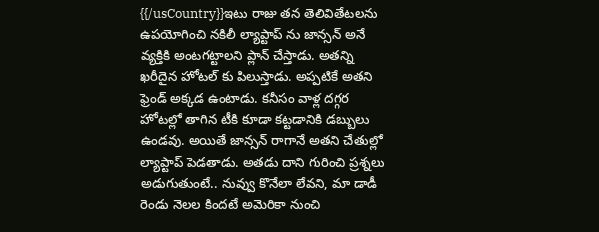{{/usCountry}}ఇటు రాజు తన తెలివితేటలను ఉపయోగించి నకిలీ ల్యాప్టాప్ ను జాన్సన్ అనే వ్యక్తికి అంటగట్టాలని ప్లాన్ చేస్తాడు. అతన్ని ఖరీదైన హోటల్ కు పిలుస్తాడు. అప్పటికే అతని ఫ్రెండ్ అక్కడ ఉంటాడు. కనీసం వాళ్ల దగ్గర హోటల్లో తాగిన టీకి కూడా కట్టడానికి డబ్బులు ఉండవు. అయితే జాన్సన్ రాగానే అతని చేతుల్లో ల్యాప్టాప్ పెడతాడు. అతడు దాని గురించి ప్రశ్నలు అడుగుతుంటే.. నువ్వు కొనేలా లేవని, మా డాడీ రెండు నెలల కిందటే అమెరికా నుంచి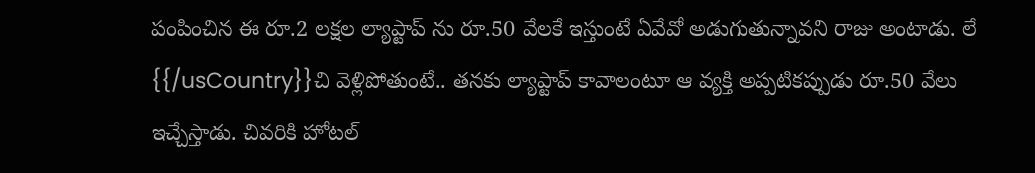పంపించిన ఈ రూ.2 లక్షల ల్యాప్టాప్ ను రూ.50 వేలకే ఇస్తుంటే ఏవేవో అడుగుతున్నావని రాజు అంటాడు. లే
{{/usCountry}}చి వెళ్లిపోతుంటే.. తనకు ల్యాప్టాప్ కావాలంటూ ఆ వ్యక్తి అప్పటికప్పుడు రూ.50 వేలు ఇచ్చేస్తాడు. చివరికి హోటల్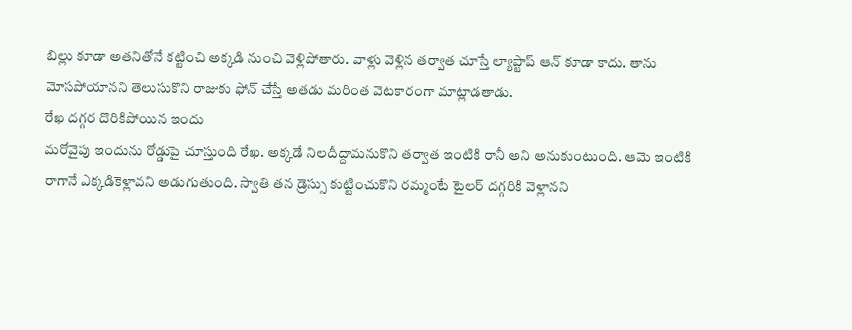బిల్లు కూడా అతనితోనే కట్టించి అక్కడి నుంచి వెళ్లిపోతారు. వాళ్లు వెళ్లిన తర్వాత చూస్తే ల్యాప్టాప్ ఆన్ కూడా కాదు. తాను మోసపోయానని తెలుసుకొని రాజుకు ఫోన్ చేస్తే అతడు మరింత వెటకారంగా మాట్లాడతాడు.
రేఖ దగ్గర దొరికిపోయిన ఇందు
మరోవైపు ఇందును రోడ్డుపై చూస్తుంది రేఖ. అక్కడే నిలదీద్దామనుకొని తర్వాత ఇంటికి రానీ అని అనుకుంటుంది. ఆమె ఇంటికి రాగానే ఎక్కడికెళ్లావని అడుగుతుంది. స్వాతి తన డ్రెస్సు కుట్టించుకొని రమ్మంటే టైలర్ దగ్గరికి వెళ్లానని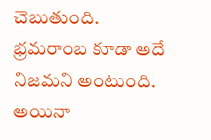చెబుతుంది. భ్రమరాంబ కూడా అదే నిజమని అంటుంది. అయినా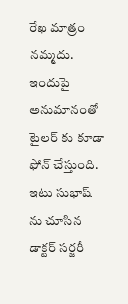రేఖ మాత్రం నమ్మదు. ఇందుపై అనుమానంతో టైలర్ కు కూడా ఫోన్ చేస్తుంది.
ఇటు సుభాష్ ను చూసిన డాక్టర్ సర్జరీ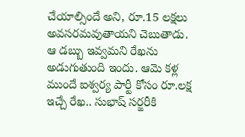చేయాల్సిందే అని, రూ.15 లక్షలు అవసరమవుతాయని చెబుతాడు. ఆ డబ్బు ఇవ్వమని రేఖను అడుగుతుంది ఇందు. ఆమె కళ్ల ముందే ఐశ్వర్య పార్టీ కోసం రూ.లక్ష ఇచ్చే రేఖ.. సుభాష్ సర్జరీకి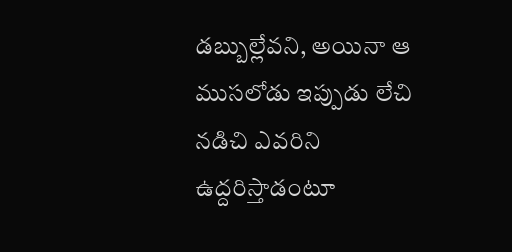డబ్బుల్లేవని, అయినా ఆ ముసలోడు ఇప్పుడు లేచి నడిచి ఎవరిని ఉద్దరిస్తాడంటూ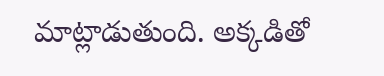మాట్లాడుతుంది. అక్కడితో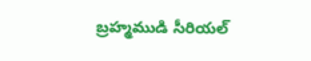బ్రహ్మముడి సీరియల్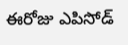ఈరోజు ఎపిసోడ్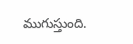ముగుస్తుంది.